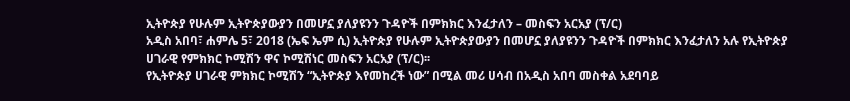ኢትዮጵያ የሁሉም ኢትዮጵያውያን በመሆኗ ያለያዩንን ጉዳዮች በምክክር እንፈታለን – መስፍን አርአያ (ፕ/ር)
አዲስ አበባ፣ ሐምሌ 5፣ 2018 (ኤፍ ኤም ሲ) ኢትዮጵያ የሁሉም ኢትዮጵያውያን በመሆኗ ያለያዩንን ጉዳዮች በምክክር እንፈታለን አሉ የኢትዮጵያ ሀገራዊ የምክክር ኮሚሽን ዋና ኮሚሽነር መስፍን አርአያ (ፕ/ር)፡፡
የኢትዮጵያ ሀገራዊ ምክክር ኮሚሽን “ኢትዮጵያ እየመከረች ነው” በሚል መሪ ሀሳብ በአዲስ አበባ መስቀል አደባባይ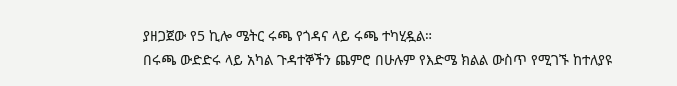ያዘጋጀው የ5 ኪሎ ሜትር ሩጫ የጎዳና ላይ ሩጫ ተካሂዷል።
በሩጫ ውድድሩ ላይ አካል ጉዳተኞችን ጨምሮ በሁሉም የእድሜ ክልል ውስጥ የሚገኙ ከተለያዩ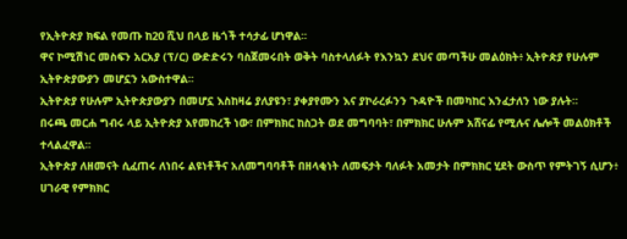የኢትዮጵያ ክፍል የመጡ ከ20 ሺህ በላይ ዜጎች ተሳታፊ ሆነዋል፡፡
ዋና ኮሚሽነር መስፍን አርአያ (ፕ/ር) ውድድሩን ባስጀመሩበት ወቅት ባስተላለፉት የእንኳን ደህና መጣችሁ መልዕክት፥ ኢትዮጵያ የሁሉም ኢትዮጵያውያን መሆኗን አውስተዋል፡፡
ኢትዮጵያ የሁሉም ኢትዮጵያውያን በመሆኗ እስከዛሬ ያለያዩን፣ ያቀያየሙን እና ያኮራረፉንን ጉዳዮች በመካከር እንፈታለን ነው ያሉት።
በሩጫ መርሐ ግብሩ ላይ ኢትዮጵያ እየመከረች ነው፣ በምክክር ከስጋት ወደ መግባባት፣ በምክክር ሁሉም አሸናፊ የሚሉና ሌሎች መልዕክቶች ተላልፈዋል፡፡
ኢትዮጵያ ለዘመናት ሲፈጠሩ ለነበሩ ልዩነቶችና አለመግባባቶች በዘላቂነት ለመፍታት ባለፉት አመታት በምክክር ሂደት ውስጥ የምትገኝ ሲሆን፥ ሀገራዊ የምክክር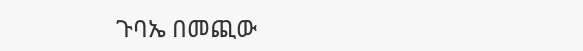ጉባኤ በመጪው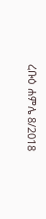ረቡዕ ሐምሌ 8/2018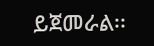ይጀመራል፡፡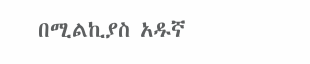በሚልኪያስ አዱኛ